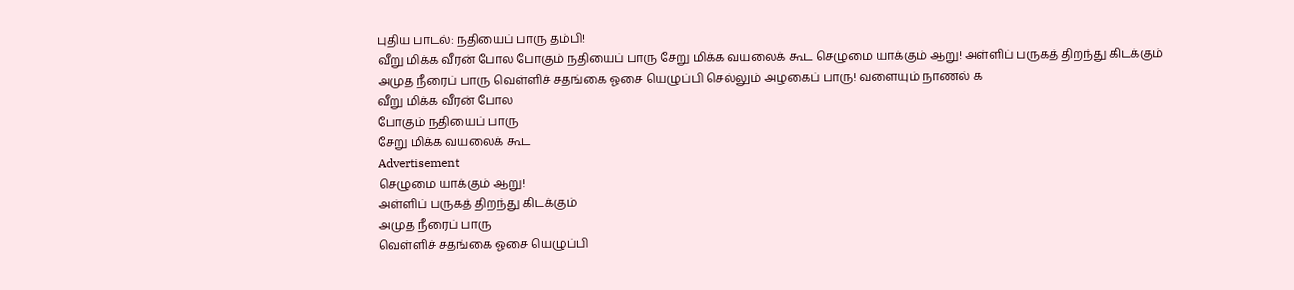புதிய பாடல்: நதியைப் பாரு தம்பி!
வீறு மிக்க வீரன் போல போகும் நதியைப் பாரு சேறு மிக்க வயலைக் கூட செழுமை யாக்கும் ஆறு! அள்ளிப் பருகத் திறந்து கிடக்கும் அமுத நீரைப் பாரு வெள்ளிச் சதங்கை ஓசை யெழுப்பி செல்லும் அழகைப் பாரு! வளையும் நாணல் க
வீறு மிக்க வீரன் போல
போகும் நதியைப் பாரு
சேறு மிக்க வயலைக் கூட
Advertisement
செழுமை யாக்கும் ஆறு!
அள்ளிப் பருகத் திறந்து கிடக்கும்
அமுத நீரைப் பாரு
வெள்ளிச் சதங்கை ஓசை யெழுப்பி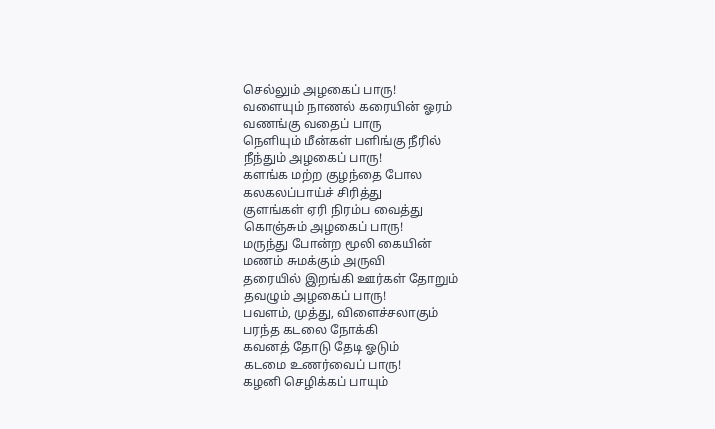செல்லும் அழகைப் பாரு!
வளையும் நாணல் கரையின் ஓரம்
வணங்கு வதைப் பாரு
நெளியும் மீன்கள் பளிங்கு நீரில்
நீந்தும் அழகைப் பாரு!
களங்க மற்ற குழந்தை போல
கலகலப்பாய்ச் சிரித்து
குளங்கள் ஏரி நிரம்ப வைத்து
கொஞ்சும் அழகைப் பாரு!
மருந்து போன்ற மூலி கையின்
மணம் சுமக்கும் அருவி
தரையில் இறங்கி ஊர்கள் தோறும்
தவழும் அழகைப் பாரு!
பவளம், முத்து, விளைச்சலாகும்
பரந்த கடலை நோக்கி
கவனத் தோடு தேடி ஓடும்
கடமை உணர்வைப் பாரு!
கழனி செழிக்கப் பாயும்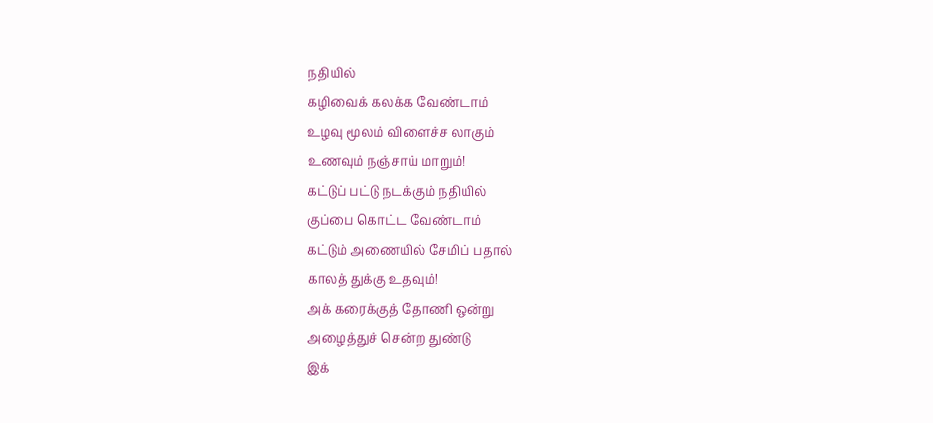நதியில்
கழிவைக் கலக்க வேண்டாம்
உழவு மூலம் விளைச்ச லாகும்
உணவும் நஞ்சாய் மாறும்!
கட்டுப் பட்டு நடக்கும் நதியில்
குப்பை கொட்ட வேண்டாம்
கட்டும் அணையில் சேமிப் பதால்
காலத் துக்கு உதவும்!
அக் கரைக்குத் தோணி ஒன்று
அழைத்துச் சென்ற துண்டு
இக்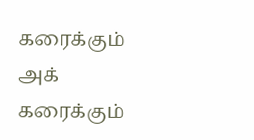கரைக்கும் அக் கரைக்கும்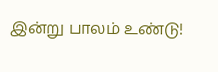இன்று பாலம் உண்டு!